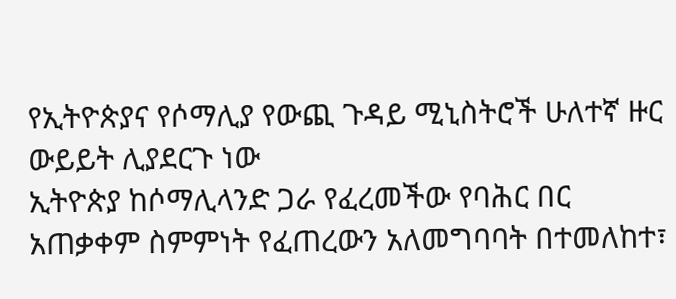የኢትዮጵያና የሶማሊያ የውጪ ጉዳይ ሚኒስትሮች ሁለተኛ ዙር ውይይት ሊያደርጉ ነው
ኢትዮጵያ ከሶማሊላንድ ጋራ የፈረመችው የባሕር በር አጠቃቀም ስምምነት የፈጠረውን አለመግባባት በተመለከተ፣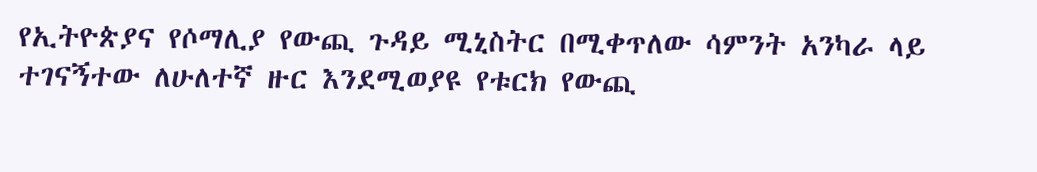የኢትዮጵያና የሶማሊያ የውጪ ጉዳይ ሚኒስትር በሚቀጥለው ሳምንት አንካራ ላይ ተገናኝተው ለሁለተኛ ዙር እንደሚወያዩ የቱርክ የውጪ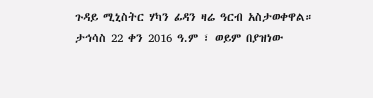ጉዳይ ሚኒስትር ሃካን ፊዳን ዛሬ ዓርብ አስታወቀዋል።
ታኅሳስ 22 ቀን 2016 ዓ.ም ፣ ወይም በያዝነው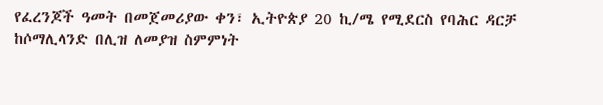የፈረንጆች ዓመት በመጀመሪያው ቀን፣ ኢትዮጵያ 20 ኪ/ሜ የሚደርስ የባሕር ዳርቻ ከሶማሊላንድ በሊዝ ለመያዝ ስምምነት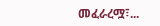መፈራረሟ፣...